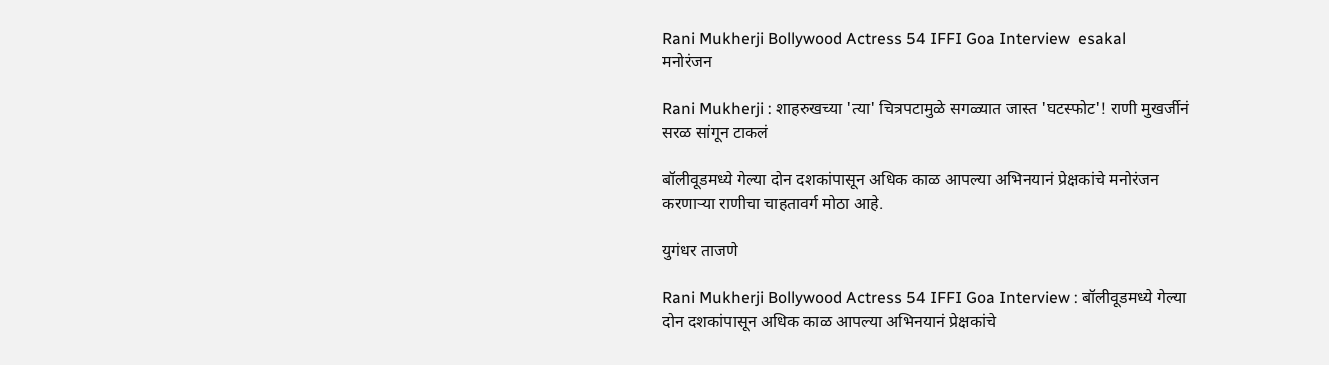Rani Mukherji Bollywood Actress 54 IFFI Goa Interview  esakal
मनोरंजन

Rani Mukherji : शाहरुखच्या 'त्या' चित्रपटामुळे सगळ्यात जास्त 'घटस्फोट'! राणी मुखर्जीनं सरळ सांगून टाकलं

बॉलीवूडमध्ये गेल्या दोन दशकांपासून अधिक काळ आपल्या अभिनयानं प्रेक्षकांचे मनोरंजन करणाऱ्या राणीचा चाहतावर्ग मोठा आहे.

युगंधर ताजणे

Rani Mukherji Bollywood Actress 54 IFFI Goa Interview : बॉलीवूडमध्ये गेल्या दोन दशकांपासून अधिक काळ आपल्या अभिनयानं प्रेक्षकांचे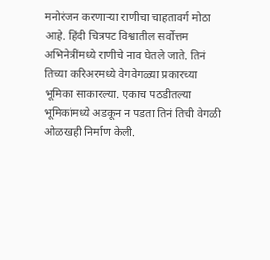मनोरंजन करणाऱ्या राणीचा चाहतावर्ग मोठा आहे. हिंदी चित्रपट विश्वातील सर्वोत्तम अभिनेत्रींमध्ये राणीचे नाव घेतले जाते. तिनं तिच्या करिअरमध्ये वेगवेगळ्या प्रकारच्या भूमिका साकारल्या. एकाच पठडीतल्या भूमिकांमध्ये अडकून न पडता तिनं तिची वेगळी ओळखही निर्माण केली.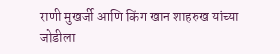राणी मुखर्जी आणि किंग खान शाहरुख यांच्या जोडीला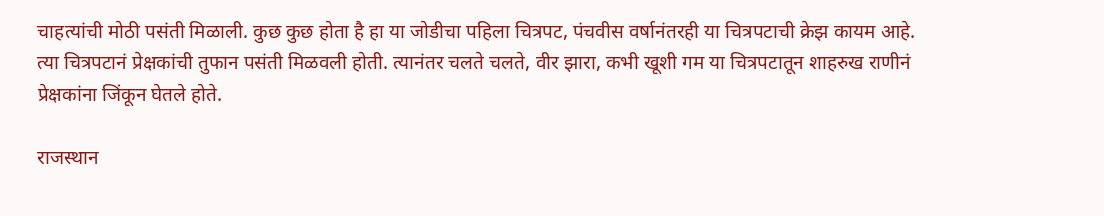चाहत्यांची मोठी पसंती मिळाली. कुछ कुछ होता है हा या जोडीचा पहिला चित्रपट, पंचवीस वर्षानंतरही या चित्रपटाची क्रेझ कायम आहे. त्या चित्रपटानं प्रेक्षकांची तुफान पसंती मिळवली होती. त्यानंतर चलते चलते, वीर झारा, कभी खूशी गम या चित्रपटातून शाहरुख राणीनं प्रेक्षकांना जिंकून घेतले होते.

राजस्थान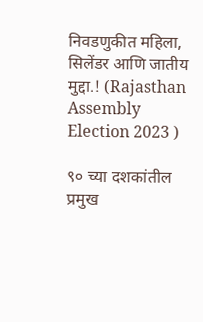निवडणुकीत महिला, सिलेंडर आणि जातीय मुद्दा.! (Rajasthan Assembly Election 2023 )

९० च्या दशकांतील प्रमुख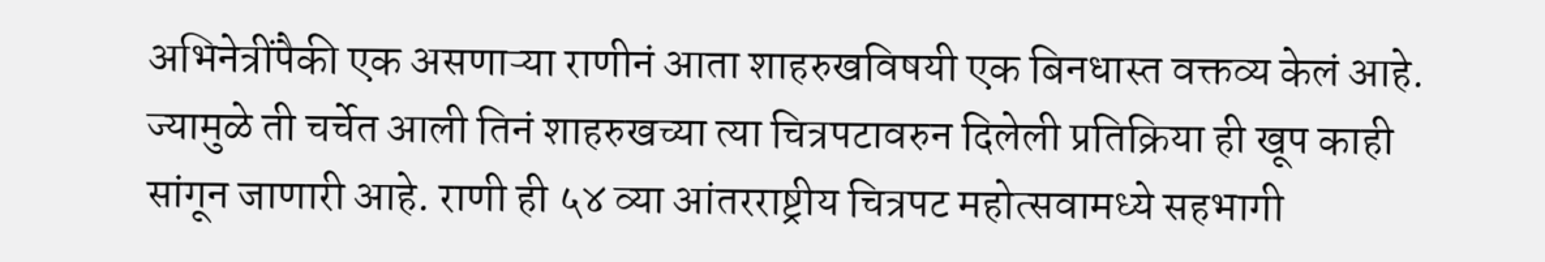अभिनेत्रींपैकी एक असणाऱ्या राणीनं आता शाहरुखविषयी एक बिनधास्त वक्तव्य केलं आहे. ज्यामुळे ती चर्चेत आली तिनं शाहरुखच्या त्या चित्रपटावरुन दिलेली प्रतिक्रिया ही खूप काही सांगून जाणारी आहे. राणी ही ५४ व्या आंतरराष्ट्रीय चित्रपट महोत्सवामध्ये सहभागी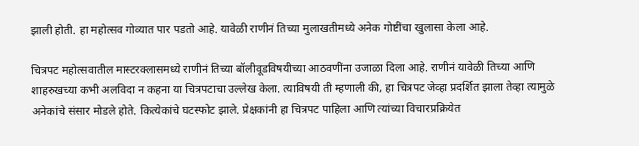झाली होती. हा महोत्सव गोव्यात पार पडतो आहे. यावेळी राणीनं तिच्या मुलाखतीमध्ये अनेक गोष्टींचा खुलासा केला आहे.

चित्रपट महोत्सवातील मास्टरक्लासमध्ये राणीनं तिच्या बॉलीवूडविषयीच्या आठवणींना उजाळा दिला आहे. राणीनं यावेळी तिच्या आणि शाहरुखच्या कभी अलविदा न कहना या चित्रपटाचा उल्लेख केला. त्याविषयी ती म्हणाली की, हा चित्रपट जेव्हा प्रदर्शित झाला तेव्हा त्यामुळे अनेकांचे संसार मोडले होते. कित्येकांचे घटस्फोट झाले. प्रेक्षकांनी हा चित्रपट पाहिला आणि त्यांच्या विचारप्रक्रियेत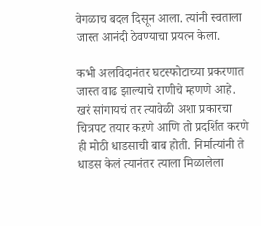वेगळाच बदल दिसून आला. त्यांनी स्वताला जास्त आनंदी ठेवण्याचा प्रयत्न केला.

कभी अलविदानंतर घटस्फोटाच्या प्रकरणात जास्त वाढ झाल्याचे राणीचे म्हणणे आहे. खरं सांगायचं तर त्यावेळी अशा प्रकारचा चित्रपट तयार कऱणे आणि तो प्रदर्शित करणे ही मोठी धाडसाची बाब होती. निर्मात्यांनी ते धाडस केलं त्यानंतर त्याला मिळालेला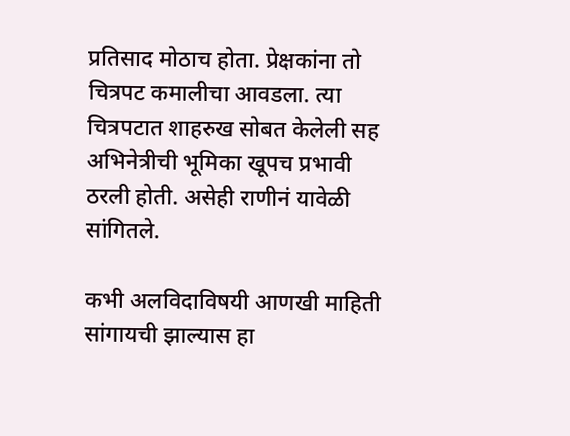प्रतिसाद मोठाच होता. प्रेक्षकांना तो चित्रपट कमालीचा आवडला. त्या चित्रपटात शाहरुख सोबत केलेली सह अभिनेत्रीची भूमिका खूपच प्रभावी ठरली होती. असेही राणीनं यावेळी सांगितले.

कभी अलविदाविषयी आणखी माहिती सांगायची झाल्यास हा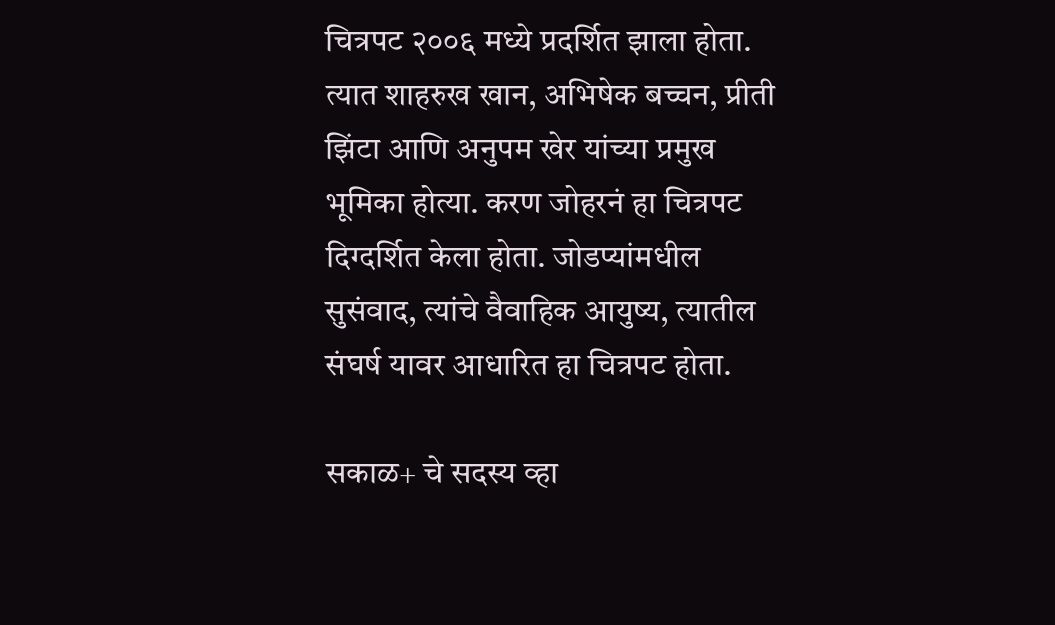चित्रपट २००६ मध्ये प्रदर्शित झाला होता. त्यात शाहरुख खान, अभिषेक बच्चन, प्रीती झिंटा आणि अनुपम खेर यांच्या प्रमुख भूमिका होत्या. करण जोहरनं हा चित्रपट दिग्दर्शित केला होता. जोडप्यांमधील सुसंवाद, त्यांचे वैवाहिक आयुष्य, त्यातील संघर्ष यावर आधारित हा चित्रपट होता.

सकाळ+ चे सदस्य व्हा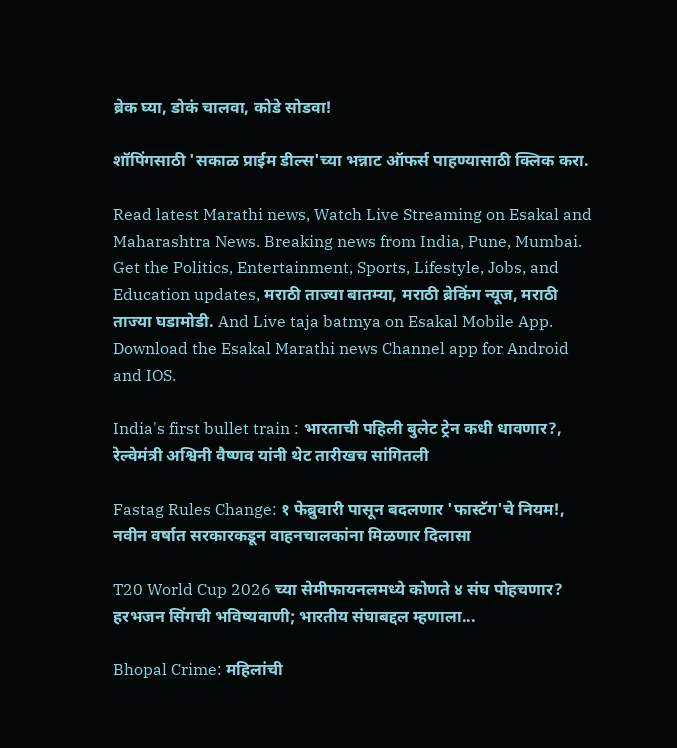ब्रेक घ्या, डोकं चालवा, कोडे सोडवा!

शॉपिंगसाठी 'सकाळ प्राईम डील्स'च्या भन्नाट ऑफर्स पाहण्यासाठी क्लिक करा.

Read latest Marathi news, Watch Live Streaming on Esakal and Maharashtra News. Breaking news from India, Pune, Mumbai. Get the Politics, Entertainment, Sports, Lifestyle, Jobs, and Education updates, मराठी ताज्या बातम्या, मराठी ब्रेकिंग न्यूज, मराठी ताज्या घडामोडी. And Live taja batmya on Esakal Mobile App. Download the Esakal Marathi news Channel app for Android and IOS.

India's first bullet train : भारताची पहिली बुलेट ट्रेन कधी धावणार?, रेल्वेमंत्री अश्विनी वैष्णव यांनी थेट तारीखच सांगितली

Fastag Rules Change: १ फेब्रुवारी पासून बदलणार 'फास्टॅग'चे नियम!, नवीन वर्षात सरकारकडून वाहनचालकांना मिळणार दिलासा

T20 World Cup 2026 च्या सेमीफायनलमध्ये कोणते ४ संघ पोहचणार? हरभजन सिंगची भविष्यवाणी; भारतीय संघाबद्दल म्हणाला...

Bhopal Crime: महिलांची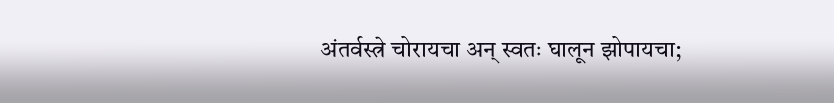अंतर्वस्त्रे चोरायचा अन् स्वतः घालून झोपायचा;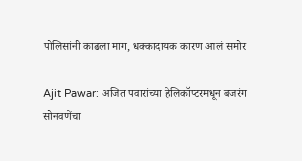पोलिसांनी काढला माग, धक्कादायक कारण आलं समोर

Ajit Pawar: अजित पवारांच्या हेलिकॉप्टरमधून बजरंग सोनवणेंचा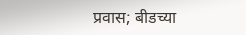प्रवास; बीडच्या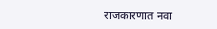राजकारणात नवा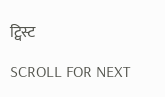ट्विस्ट

SCROLL FOR NEXT